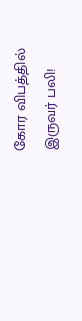கோர விபத்தில் இருவர் பலி!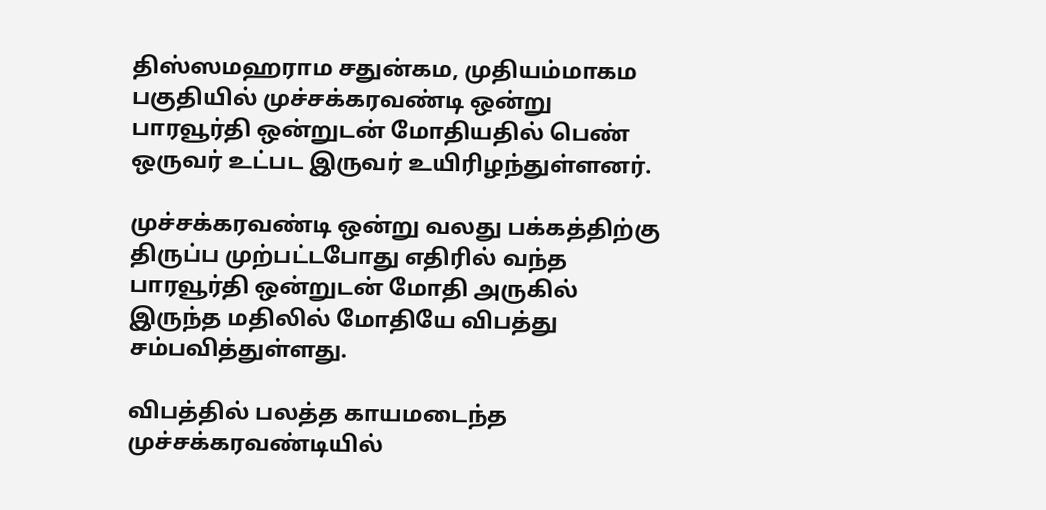திஸ்ஸமஹராம சதுன்கம, முதியம்மாகம பகுதியில் முச்சக்கரவண்டி ஒன்று பாரவூர்தி ஒன்றுடன் மோதியதில் பெண் ஒருவர் உட்பட இருவர் உயிரிழந்துள்ளனர்.

முச்சக்கரவண்டி ஒன்று வலது பக்கத்திற்கு திருப்ப முற்பட்டபோது எதிரில் வந்த பாரவூர்தி ஒன்றுடன் மோதி அருகில் இருந்த மதிலில் மோதியே விபத்து சம்பவித்துள்ளது.

விபத்தில் பலத்த காயமடைந்த முச்சக்கரவண்டியில்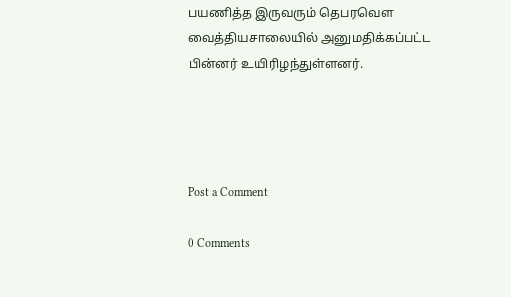பயணித்த இருவரும் தெபரவௌ வைத்தியசாலையில் அனுமதிக்கப்பட்ட பின்னர் உயிரிழந்துள்ளனர்.




Post a Comment

0 Comments